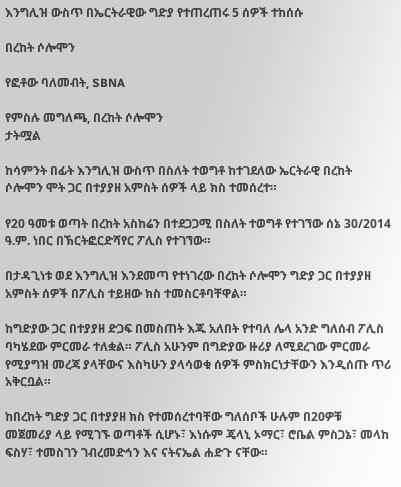እንግሊዝ ውስጥ በኤርትራዊው ግድያ የተጠረጠሩ 5 ሰዎች ተከሰሱ

በረከት ሶሎሞን

የፎቶው ባለመብት, SBNA

የምስሉ መግለጫ, በረከት ሶሎሞን
ታትሟል

ከሳምንት በፊት እንግሊዝ ውስጥ በስለት ተወግቶ ከተገደለው ኤርትራዊ በረከት ሶሎሞን ሞት ጋር በተያያዘ አምስት ሰዎች ላይ ክስ ተመሰረተ።

የ20 ዓመቱ ወጣት በረከት አስከሬን በተደጋጋሚ በስለት ተወግቶ የተገኘው ሰኔ 30/2014 ዓ.ም. ነበር በኽርትፎርድሻየር ፖሊስ የተገኘው።

በታዳጊነቱ ወደ እንግሊዝ እንደመጣ የተነገረው በረከት ሶሎሞን ግድያ ጋር በተያያዘ አምስት ሰዎች በፖሊስ ተይዘው ክስ ተመስርቶባቸዋል።

ከግድያው ጋር በተያያዘ ድጋፍ በመስጠት እጁ አለበት የተባለ ሌላ አንድ ግለሰብ ፖሊስ ባካሄደው ምርመራ ተለቋል። ፖሊስ አሁንም በግድያው ዙሪያ ለሚደረገው ምርመራ የሚያግዝ መረጃ ያላቸውና እስካሁን ያላሳወቁ ሰዎች ምስክርነታቸውን እንዲሰጡ ጥሪ አቅርቧል።

ከበረከት ግድያ ጋር በተያያዘ ክስ የተመሰረተባቸው ግለሰቦች ሁሉም በ20ዎቹ መጀመሪያ ላይ የሚገኙ ወጣቶች ሲሆኑ፣ እነሱም ጄላኒ ኦማር፣ ሮቤል ምስጋኔ፣ መላከ ፍስሃ፣ ተመስገን ገብረመድኅን እና ናትናኤል ሐድጉ ናቸው።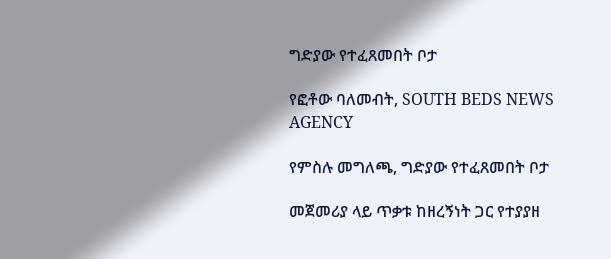ግድያው የተፈጸመበት ቦታ

የፎቶው ባለመብት, SOUTH BEDS NEWS AGENCY

የምስሉ መግለጫ, ግድያው የተፈጸመበት ቦታ

መጀመሪያ ላይ ጥቃቱ ከዘረኝነት ጋር የተያያዘ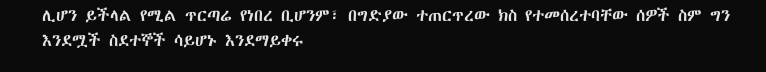ሊሆን ይችላል የሚል ጥርጣሬ የነበረ ቢሆንም፣ በግድያው ተጠርጥረው ክስ የተመሰረተባቸው ሰዎች ስም ግን እንደሟች ስደተኞች ሳይሆኑ እንደማይቀሩ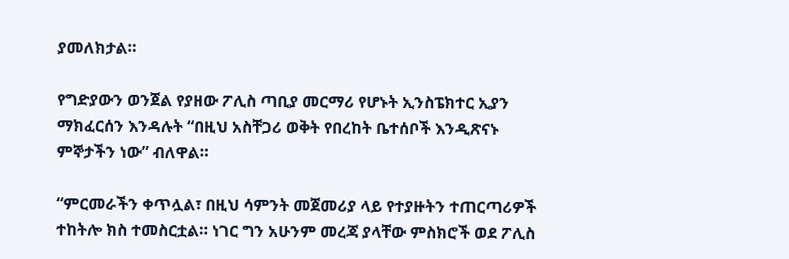ያመለክታል።

የግድያውን ወንጀል የያዘው ፖሊስ ጣቢያ መርማሪ የሆኑት ኢንስፔክተር ኢያን ማክፈርሰን እንዳሉት “በዚህ አስቸጋሪ ወቅት የበረከት ቤተሰቦች እንዲጽናኑ ምኞታችን ነው” ብለዋል።

“ምርመራችን ቀጥሏል፣ በዚህ ሳምንት መጀመሪያ ላይ የተያዙትን ተጠርጣሪዎች ተከትሎ ክስ ተመስርቷል። ነገር ግን አሁንም መረጃ ያላቸው ምስክሮች ወደ ፖሊስ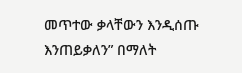መጥተው ቃላቸውን እንዲሰጡ እንጠይቃለን” በማለት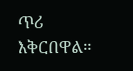ጥሪ እቅርበዋል።